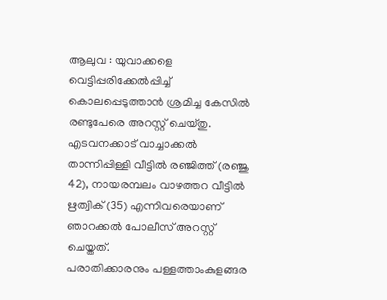ആലുവ : യുവാക്കളെ വെട്ടിപ്പരിക്കേൽപ്പിച്ച് കൊലപ്പെടുത്താൻ ശ്രമിച്ച കേസിൽ രണ്ടുപേരെ അറസ്റ്റ് ചെയ്തു. എടവനക്കാട് വാച്ചാക്കൽ താന്നിപ്പിള്ളി വീട്ടിൽ രഞ്ജിത്ത് (രഞ്ജു 42), നായരമ്പലം വാഴത്തറ വീട്ടിൽ ഋത്വിക് (35) എന്നിവരെയാണ് ഞാറക്കൽ പോലീസ് അറസ്റ്റ് ചെയ്തത്.
പരാതിക്കാരനും പള്ളത്താംകുളങ്ങര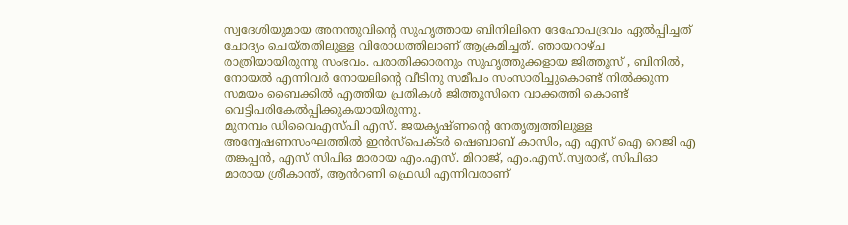സ്വദേശിയുമായ അനന്തുവിന്റെ സുഹൃത്തായ ബിനിലിനെ ദേഹോപദ്രവം ഏൽപ്പിച്ചത് ചോദ്യം ചെയ്തതിലുള്ള വിരോധത്തിലാണ് ആക്രമിച്ചത്. ഞായറാഴ്ച രാത്രിയായിരുന്നു സംഭവം. പരാതിക്കാരനും സുഹൃത്തുക്കളായ ജിത്തൂസ് , ബിനിൽ, നോയൽ എന്നിവർ നോയലിന്റെ വീടിനു സമീപം സംസാരിച്ചുകൊണ്ട് നിൽക്കുന്ന സമയം ബൈക്കിൽ എത്തിയ പ്രതികൾ ജിത്തൂസിനെ വാക്കത്തി കൊണ്ട് വെട്ടിപരികേൽപ്പിക്കുകയായിരുന്നു.
മുനമ്പം ഡിവൈഎസ്പി എസ്. ജയകൃഷ്ണന്റെ നേതൃത്വത്തിലുള്ള അന്വേഷണസംഘത്തിൽ ഇൻസ്പെക്ടർ ഷെബാബ് കാസിം, എ എസ് ഐ റെജി എ തങ്കപ്പൻ, എസ് സിപിഒ മാരായ എം.എസ്. മിറാജ്, എം.എസ്.സ്വരാഭ്, സിപിഓ മാരായ ശ്രീകാന്ത്, ആൻറണി ഫ്രെഡി എന്നിവരാണ്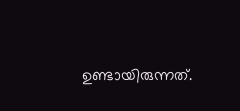ഉണ്ടായിരുന്നത്.